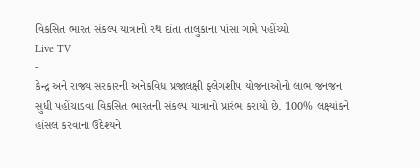વિકસિત ભારત સંકલ્પ યાત્રાનો રથ દાંતા તાલુકાના પાંસા ગામે પહોંચ્યો
Live TV
-
કેન્દ્ર અને રાજ્ય સરકારની અનેકવિધ પ્રજાલક્ષી ફ્લેગશીપ યોજનાઓનો લાભ જનજન સુધી પહોંચાડવા વિકસિત ભારતની સંકલ્પ યાત્રાનો પ્રારંભ કરાયો છે. 100% લક્ષ્યાંકને હાંસલ કરવાના ઉદેશ્યને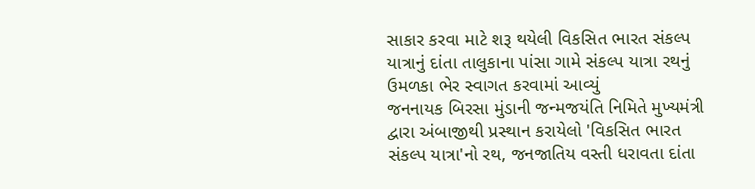સાકાર કરવા માટે શરૂ થયેલી વિકસિત ભારત સંકલ્પ યાત્રાનું દાંતા તાલુકાના પાંસા ગામે સંકલ્પ યાત્રા રથનું ઉમળકા ભેર સ્વાગત કરવામાં આવ્યું
જનનાયક બિરસા મુંડાની જન્મજયંતિ નિમિતે મુખ્યમંત્રી દ્વારા અંબાજીથી પ્રસ્થાન કરાયેલો 'વિકસિત ભારત સંકલ્પ યાત્રા'નો રથ, જનજાતિય વસ્તી ધરાવતા દાંતા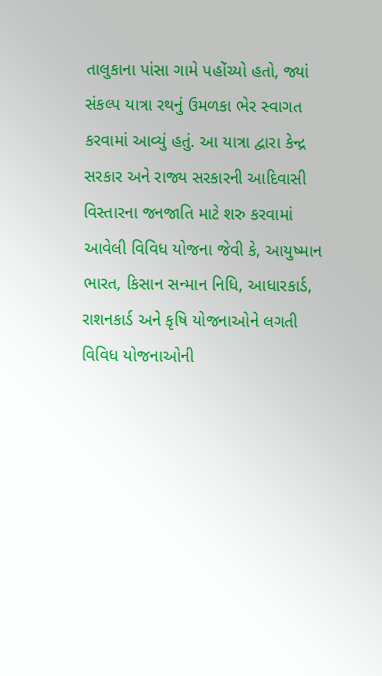તાલુકાના પાંસા ગામે પહોંચ્યો હતો, જ્યાં સંકલ્પ યાત્રા રથનું ઉમળકા ભેર સ્વાગત કરવામાં આવ્યું હતું. આ યાત્રા દ્વારા કેન્દ્ર સરકાર અને રાજ્ય સરકારની આદિવાસી વિસ્તારના જનજાતિ માટે શરુ કરવામાં આવેલી વિવિધ યોજના જેવી કે, આયુષ્માન ભારત, કિસાન સન્માન નિધિ, આધારકાર્ડ, રાશનકાર્ડ અને કૃષિ યોજનાઓને લગતી વિવિધ યોજનાઓની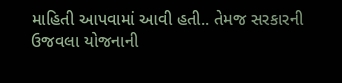માહિતી આપવામાં આવી હતી.. તેમજ સરકારની ઉજવલા યોજનાની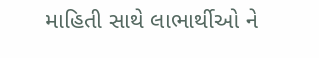માહિતી સાથે લાભાર્થીઓ ને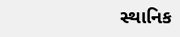સ્થાનિક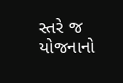સ્તરે જ યોજનાનો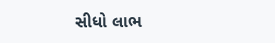સીધો લાભ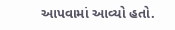આપવામાં આવ્યો હતો.